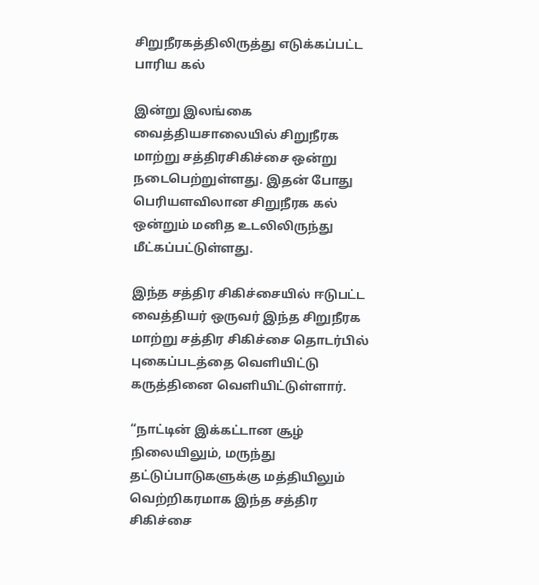சிறுநீரகத்திலிருத்து எடுக்கப்பட்ட பாரிய கல்

இன்று இலங்கை வைத்தியசாலையில் சிறுநீரக மாற்று சத்திரசிகிச்சை ஒன்று நடைபெற்றுள்ளது. இதன் போது பெரியளவிலான சிறுநீரக கல் ஒன்றும் மனித உடலிலிருந்து மீட்கப்பட்டுள்ளது.

இந்த சத்திர சிகிச்சையில் ஈடுபட்ட வைத்தியர் ஒருவர் இந்த சிறுநீரக மாற்று சத்திர சிகிச்சை தொடர்பில் புகைப்படத்தை வெளியிட்டு கருத்தினை வெளியிட்டுள்ளார்.

“நாட்டின் இக்கட்டான சூழ் நிலையிலும், மருந்து தட்டுப்பாடுகளுக்கு மத்தியிலும் வெற்றிகரமாக இந்த சத்திர சிகிச்சை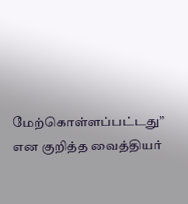மேற்கொள்ளப்பட்டது” என குறித்த வைத்தியர்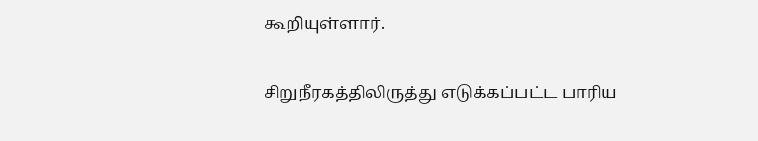கூறியுள்ளார்.

சிறுநீரகத்திலிருத்து எடுக்கப்பட்ட பாரிய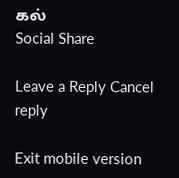கல்
Social Share

Leave a Reply Cancel reply

Exit mobile version